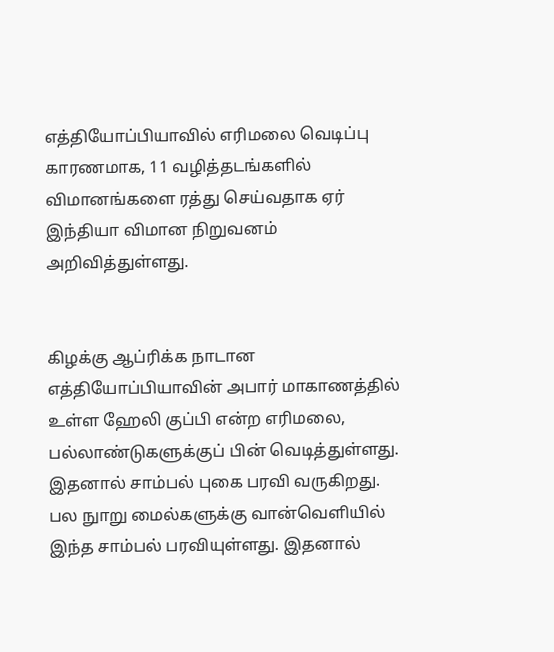எத்தியோப்பியாவில் எரிமலை வெடிப்பு காரணமாக, 11 வழித்தடங்களில் விமானங்களை ரத்து செய்வதாக ஏர் இந்தியா விமான நிறுவனம் அறிவித்துள்ளது.


கிழக்கு ஆப்ரிக்க நாடான எத்தியோப்பியாவின் அபார் மாகாணத்தில் உள்ள ஹேலி குப்பி என்ற எரிமலை, பல்லாண்டுகளுக்குப் பின் வெடித்துள்ளது. இதனால் சாம்பல் புகை பரவி வருகிறது. பல நுாறு மைல்களுக்கு வான்வெளியில் இந்த சாம்பல் பரவியுள்ளது. இதனால்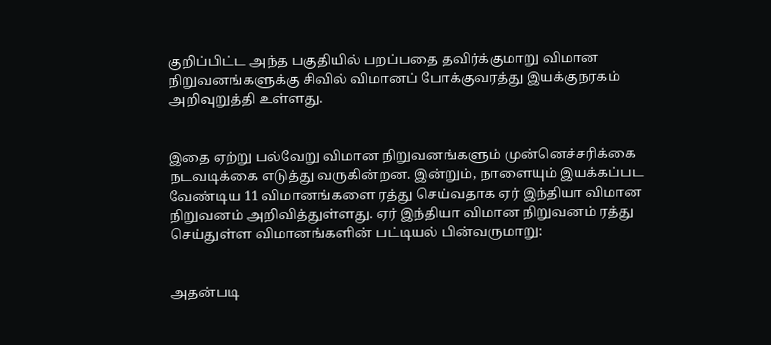குறிப்பிட்ட அந்த பகுதியில் பறப்பதை தவிர்க்குமாறு விமான நிறுவனங்களுக்கு சிவில் விமானப் போக்குவரத்து இயக்குநரகம் அறிவுறுத்தி உள்ளது.


இதை ஏற்று பல்வேறு விமான நிறுவனங்களும் முன்னெச்சரிக்கை நடவடிக்கை எடுத்து வருகின்றன. இன்றும், நாளையும் இயக்கப்பட வேண்டிய 11 விமானங்களை ரத்து செய்வதாக ஏர் இந்தியா விமான நிறுவனம் அறிவித்துள்ளது. ஏர் இந்தியா விமான நிறுவனம் ரத்து செய்துள்ள விமானங்களின் பட்டியல் பின்வருமாறு:


அதன்படி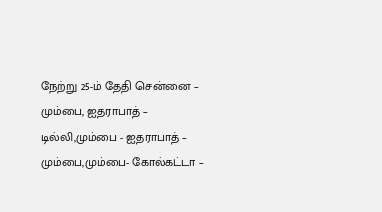நேற்று 25-ம் தேதி சென்னை – மும்பை, ஐதராபாத் – டில்லி,மும்பை - ஐதராபாத் – மும்பை,மும்பை- கோல்கட்டா –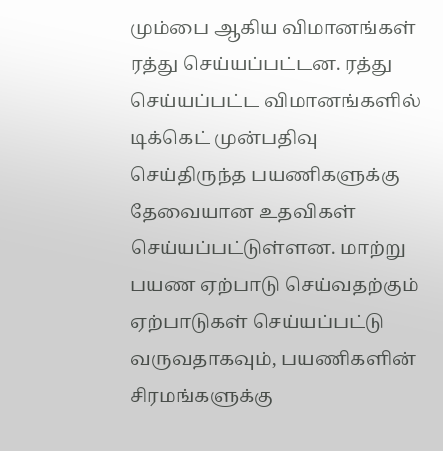மும்பை ஆகிய விமானங்கள் ரத்து செய்யப்பட்டன. ரத்து செய்யப்பட்ட விமானங்களில் டிக்கெட் முன்பதிவு செய்திருந்த பயணிகளுக்கு தேவையான உதவிகள் செய்யப்பட்டுள்ளன. மாற்று பயண ஏற்பாடு செய்வதற்கும் ஏற்பாடுகள் செய்யப்பட்டு வருவதாகவும், பயணிகளின் சிரமங்களுக்கு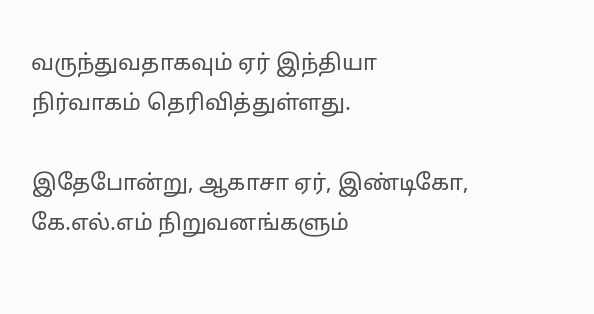வருந்துவதாகவும் ஏர் இந்தியா நிர்வாகம் தெரிவித்துள்ளது.

இதேபோன்று, ஆகாசா ஏர், இண்டிகோ, கே.எல்.எம் நிறுவனங்களும்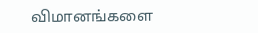விமானங்களை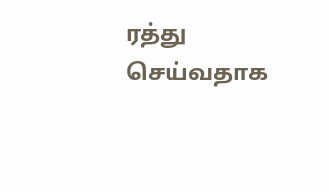ரத்து செய்வதாக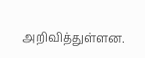அறிவித்துள்ளன.